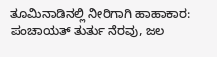ತೂಮಿನಾಡಿನಲ್ಲಿ ನೀರಿಗಾಗಿ ಹಾಹಾಕಾರ: ಪಂಚಾಯತ್ ತುರ್ತು ನೆರವು, ಜಲ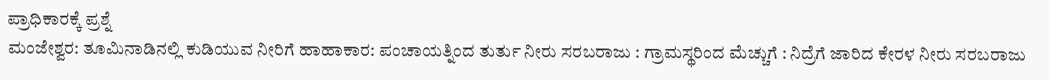ಪ್ರಾಧಿಕಾರಕ್ಕೆ ಪ್ರಶ್ನೆ
ಮಂಜೇಶ್ವರ: ತೂಮಿನಾಡಿನಲ್ಲಿ ಕುಡಿಯುವ ನೀರಿಗೆ ಹಾಹಾಕಾರ: ಪಂಚಾಯತ್ನಿಂದ ತುರ್ತು ನೀರು ಸರಬರಾಜು : ಗ್ರಾಮಸ್ಥರಿಂದ ಮೆಚ್ಚುಗೆ : ನಿದ್ರೆಗೆ ಜಾರಿದ ಕೇರಳ ನೀರು ಸರಬರಾಜು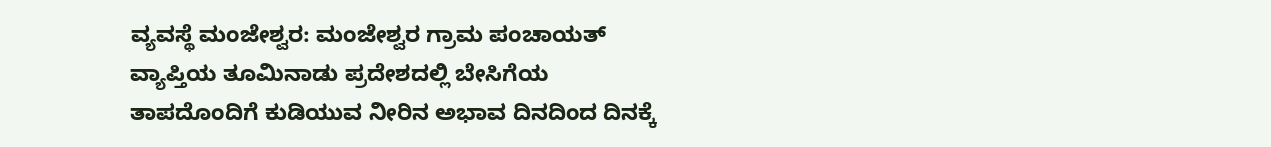ವ್ಯವಸ್ಥೆ ಮಂಜೇಶ್ವರ: ಮಂಜೇಶ್ವರ ಗ್ರಾಮ ಪಂಚಾಯತ್ ವ್ಯಾಪ್ತಿಯ ತೂಮಿನಾಡು ಪ್ರದೇಶದಲ್ಲಿ ಬೇಸಿಗೆಯ ತಾಪದೊಂದಿಗೆ ಕುಡಿಯುವ ನೀರಿನ ಅಭಾವ ದಿನದಿಂದ ದಿನಕ್ಕೆ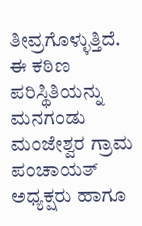ತೀವ್ರಗೊಳ್ಳುತ್ತಿದೆ. ಈ ಕಠಿಣ ಪರಿಸ್ಥಿತಿಯನ್ನು ಮನಗಂಡು ಮಂಜೇಶ್ವರ ಗ್ರಾಮ ಪಂಚಾಯತ್ ಅಧ್ಯಕ್ಷರು ಹಾಗೂ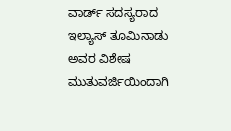ವಾರ್ಡ್ ಸದಸ್ಯರಾದ ಇಲ್ಯಾಸ್ ತೂಮಿನಾಡು ಅವರ ವಿಶೇಷ ಮುತುವರ್ಜಿಯಿಂದಾಗಿ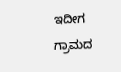ಇದೀಗ ಗ್ರಾಮದ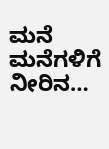ಮನೆ ಮನೆಗಳಿಗೆ ನೀರಿನ…